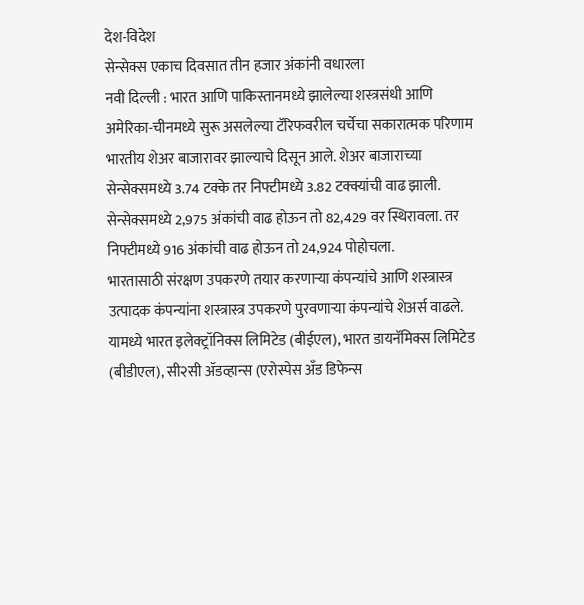देश-विदेश
सेन्सेक्स एकाच दिवसात तीन हजार अंकांनी वधारला
नवी दिल्ली : भारत आणि पाकिस्तानमध्ये झालेल्या शस्त्रसंधी आणि अमेरिका-चीनमध्ये सुरू असलेल्या टॅरिफवरील चर्चेचा सकारात्मक परिणाम भारतीय शेअर बाजारावर झाल्याचे दिसून आले. शेअर बाजाराच्या सेन्सेक्समध्ये 3.74 टक्के तर निफ्टीमध्ये 3.82 टक्क्यांची वाढ झाली. सेन्सेक्समध्ये 2,975 अंकांची वाढ होऊन तो 82,429 वर स्थिरावला. तर निफ्टीमध्ये 916 अंकांची वाढ होऊन तो 24,924 पोहोचला.
भारतासाठी संरक्षण उपकरणे तयार करणाऱ्या कंपन्यांचे आणि शस्त्रास्त्र उत्पादक कंपन्यांना शस्त्रास्त्र उपकरणे पुरवणाऱ्या कंपन्यांचे शेअर्स वाढले. यामध्ये भारत इलेक्ट्रॉनिक्स लिमिटेड (बीईएल), भारत डायनॅमिक्स लिमिटेड (बीडीएल), सी२सी ॲडव्हान्स (एरोस्पेस अँड डिफेन्स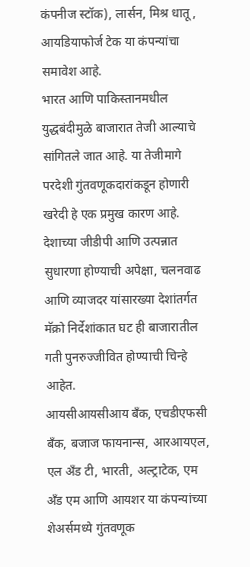कंपनीज स्टॉक), लार्सन, मिश्र धातू, आयडियाफोर्ज टेक या कंपन्यांचा समावेश आहे.
भारत आणि पाकिस्तानमधील युद्धबंदीमुळे बाजारात तेजी आल्याचे सांगितले जात आहे. या तेजीमागे परदेशी गुंतवणूकदारांकडून होणारी खरेदी हे एक प्रमुख कारण आहे. देशाच्या जीडीपी आणि उत्पन्नात सुधारणा होण्याची अपेक्षा, चलनवाढ आणि व्याजदर यांसारख्या देशांतर्गत मॅक्रो निर्देशांकात घट ही बाजारातील गती पुनरुज्जीवित होण्याची चिन्हे आहेत.
आयसीआयसीआय बँक, एचडीएफसी बँक, बजाज फायनान्स, आरआयएल, एल अँड टी, भारती, अल्ट्राटेक, एम अँड एम आणि आयशर या कंपन्यांच्या शेअर्समध्ये गुंतवणूक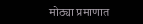मोठ्या प्रमाणात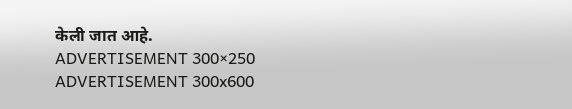केली जात आहे.
ADVERTISEMENT 300×250
ADVERTISEMENT 300x600